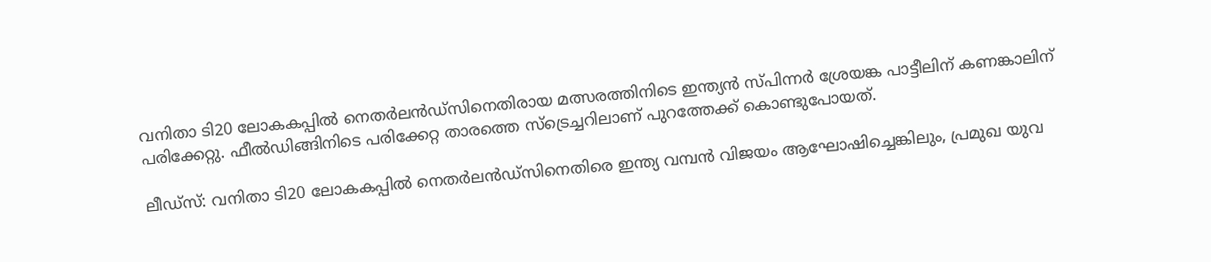വനിതാ ടി20 ലോകകപ്പിൽ നെതർലൻഡ്‌സിനെതിരായ മത്സരത്തിനിടെ ഇന്ത്യൻ സ്പിന്നർ ശ്രേയങ്ക പാട്ടീലിന് കണങ്കാലിന് പരിക്കേറ്റു. ഫീൽഡിങ്ങിനിടെ പരിക്കേറ്റ താരത്തെ സ്‌ട്രെച്ചറിലാണ് പുറത്തേക്ക് കൊണ്ടുപോയത്.

ലീഡ്‌സ്: വനിതാ ടി20 ലോകകപ്പില്‍ നെതര്‍ലന്‍ഡ്‌സിനെതിരെ ഇന്ത്യ വമ്പന്‍ വിജയം ആഘോഷിച്ചെങ്കിലും, പ്രമുഖ യുവ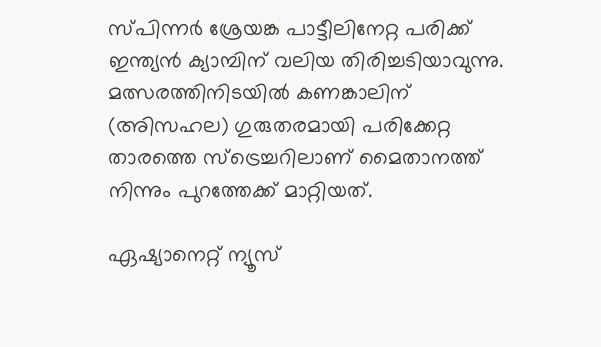സ്പിന്നര്‍ ശ്രേയങ്ക പാട്ടീലിനേറ്റ പരിക്ക് ഇന്ത്യന്‍ ക്യാമ്പിന് വലിയ തിരിച്ചടിയാവുന്നു. മത്സരത്തിനിടയില്‍ കണങ്കാലിന് (അിസഹല) ഗുരുതരമായി പരിക്കേറ്റ താരത്തെ സ്‌ട്രെച്ചറിലാണ് മൈതാനത്ത് നിന്നും പുറത്തേക്ക് മാറ്റിയത്.

ഏഷ്യാനെറ്റ് ന്യൂസ്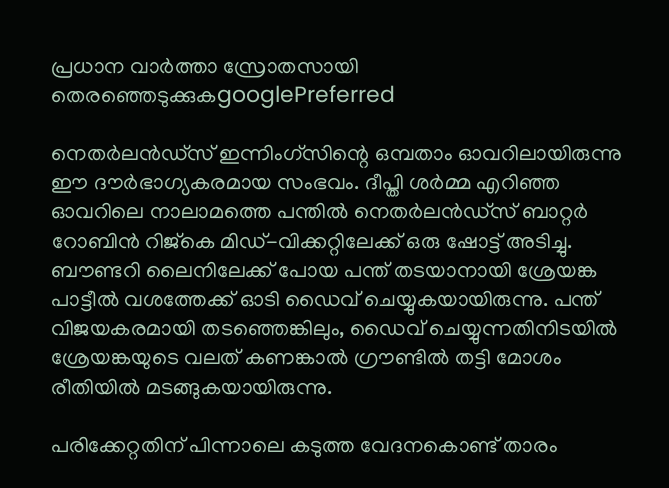പ്രധാന വാർത്താ സ്രോതസായി തെരഞ്ഞെടുക്കുകgooglePreferred

നെതര്‍ലന്‍ഡ്‌സ് ഇന്നിംഗ്‌സിന്റെ ഒമ്പതാം ഓവറിലായിരുന്നു ഈ ദൗര്‍ഭാഗ്യകരമായ സംഭവം. ദീപ്തി ശര്‍മ്മ എറിഞ്ഞ ഓവറിലെ നാലാമത്തെ പന്തില്‍ നെതര്‍ലന്‍ഡ്‌സ് ബാറ്റര്‍ റോബിന്‍ റിജ്‌കെ മിഡ്-വിക്കറ്റിലേക്ക് ഒരു ഷോട്ട് അടിച്ചു. ബൗണ്ടറി ലൈനിലേക്ക് പോയ പന്ത് തടയാനായി ശ്രേയങ്ക പാട്ടീല്‍ വശത്തേക്ക് ഓടി ഡൈവ് ചെയ്യുകയായിരുന്നു. പന്ത് വിജയകരമായി തടഞ്ഞെങ്കിലും, ഡൈവ് ചെയ്യുന്നതിനിടയില്‍ ശ്രേയങ്കയുടെ വലത് കണങ്കാല്‍ ഗ്രൗണ്ടില്‍ തട്ടി മോശം രീതിയില്‍ മടങ്ങുകയായിരുന്നു.

പരിക്കേറ്റതിന് പിന്നാലെ കടുത്ത വേദനകൊണ്ട് താരം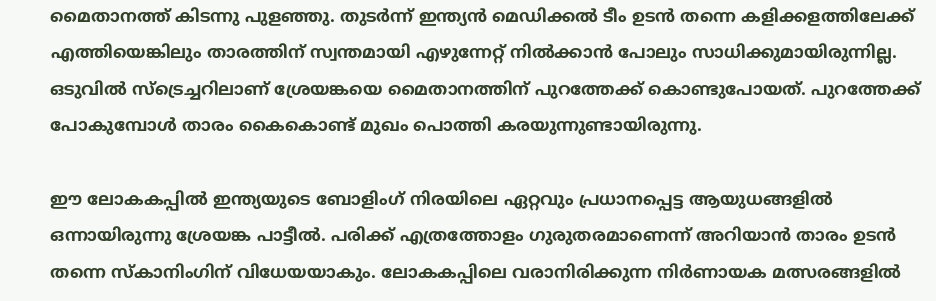മൈതാനത്ത് കിടന്നു പുളഞ്ഞു. തുടര്‍ന്ന് ഇന്ത്യന്‍ മെഡിക്കല്‍ ടീം ഉടന്‍ തന്നെ കളിക്കളത്തിലേക്ക് എത്തിയെങ്കിലും താരത്തിന് സ്വന്തമായി എഴുന്നേറ്റ് നില്‍ക്കാന്‍ പോലും സാധിക്കുമായിരുന്നില്ല. ഒടുവില്‍ സ്‌ട്രെച്ചറിലാണ് ശ്രേയങ്കയെ മൈതാനത്തിന് പുറത്തേക്ക് കൊണ്ടുപോയത്. പുറത്തേക്ക് പോകുമ്പോള്‍ താരം കൈകൊണ്ട് മുഖം പൊത്തി കരയുന്നുണ്ടായിരുന്നു.

ഈ ലോകകപ്പില്‍ ഇന്ത്യയുടെ ബോളിംഗ് നിരയിലെ ഏറ്റവും പ്രധാനപ്പെട്ട ആയുധങ്ങളില്‍ ഒന്നായിരുന്നു ശ്രേയങ്ക പാട്ടീല്‍. പരിക്ക് എത്രത്തോളം ഗുരുതരമാണെന്ന് അറിയാന്‍ താരം ഉടന്‍ തന്നെ സ്‌കാനിംഗിന് വിധേയയാകും. ലോകകപ്പിലെ വരാനിരിക്കുന്ന നിര്‍ണായക മത്സരങ്ങളില്‍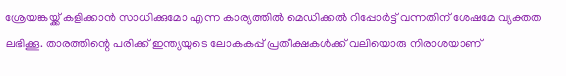ശ്രേയങ്കയ്ക്ക് കളിക്കാന്‍ സാധിക്കുമോ എന്ന കാര്യത്തില്‍ മെഡിക്കല്‍ റിപ്പോര്‍ട്ട് വന്നതിന് ശേഷമേ വ്യക്തത ലഭിക്കൂ. താരത്തിന്റെ പരിക്ക് ഇന്ത്യയുടെ ലോകകപ്പ് പ്രതീക്ഷകള്‍ക്ക് വലിയൊരു നിരാശയാണ്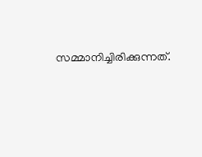സമ്മാനിച്ചിരിക്കുന്നത്.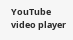YouTube video player